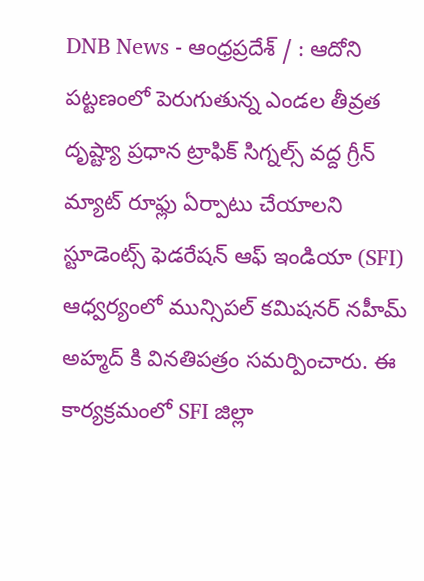DNB News - ఆంధ్రప్రదేశ్ / : ఆదోని పట్టణంలో పెరుగుతున్న ఎండల తీవ్రత దృష్ట్యా ప్రధాన ట్రాఫిక్ సిగ్నల్స్ వద్ద గ్రీన్ మ్యాట్ రూఫ్లు ఏర్పాటు చేయాలని స్టూడెంట్స్ ఫెడరేషన్ ఆఫ్ ఇండియా (SFI) ఆధ్వర్యంలో మున్సిపల్ కమిషనర్ నహీమ్ అహ్మద్ కి వినతిపత్రం సమర్పించారు. ఈ కార్యక్రమంలో SFI జిల్లా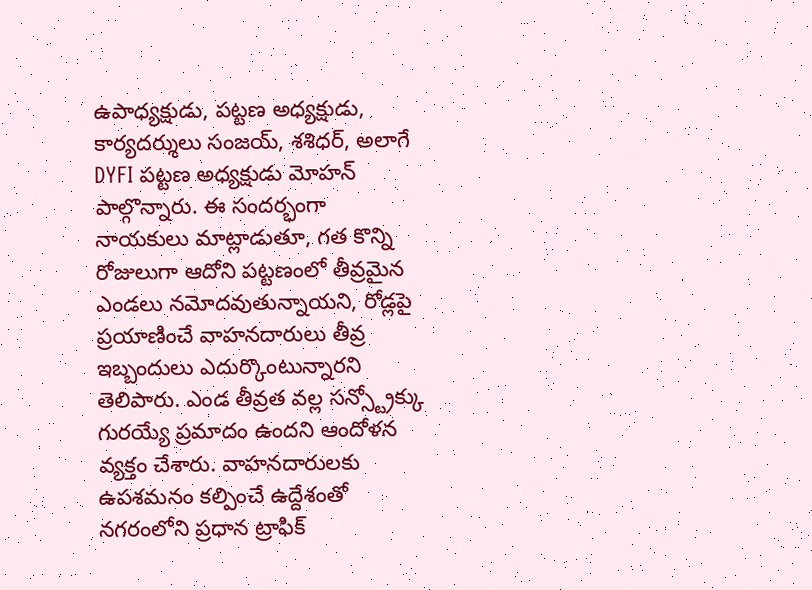ఉపాధ్యక్షుడు, పట్టణ అధ్యక్షుడు, కార్యదర్శులు సంజయ్, శశిధర్, అలాగే DYFI పట్టణ అధ్యక్షుడు మోహన్ పాల్గొన్నారు. ఈ సందర్భంగా నాయకులు మాట్లాడుతూ, గత కొన్ని రోజులుగా ఆదోని పట్టణంలో తీవ్రమైన ఎండలు నమోదవుతున్నాయని, రోడ్లపై ప్రయాణించే వాహనదారులు తీవ్ర ఇబ్బందులు ఎదుర్కొంటున్నారని తెలిపారు. ఎండ తీవ్రత వల్ల సన్స్ట్రోక్కు గురయ్యే ప్రమాదం ఉందని ఆందోళన వ్యక్తం చేశారు. వాహనదారులకు ఉపశమనం కల్పించే ఉద్దేశంతో నగరంలోని ప్రధాన ట్రాఫిక్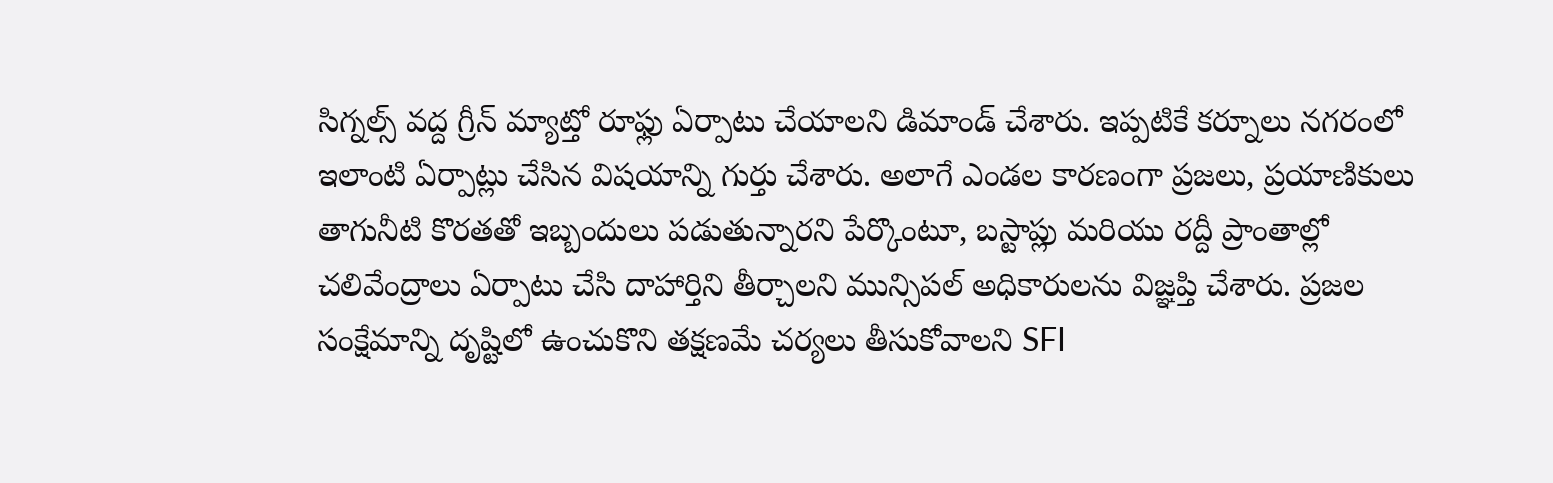సిగ్నల్స్ వద్ద గ్రీన్ మ్యాట్తో రూఫ్లు ఏర్పాటు చేయాలని డిమాండ్ చేశారు. ఇప్పటికే కర్నూలు నగరంలో ఇలాంటి ఏర్పాట్లు చేసిన విషయాన్ని గుర్తు చేశారు. అలాగే ఎండల కారణంగా ప్రజలు, ప్రయాణికులు తాగునీటి కొరతతో ఇబ్బందులు పడుతున్నారని పేర్కొంటూ, బస్టాప్లు మరియు రద్దీ ప్రాంతాల్లో చలివేంద్రాలు ఏర్పాటు చేసి దాహార్తిని తీర్చాలని మున్సిపల్ అధికారులను విజ్ఞప్తి చేశారు. ప్రజల సంక్షేమాన్ని దృష్టిలో ఉంచుకొని తక్షణమే చర్యలు తీసుకోవాలని SFI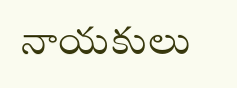నాయకులు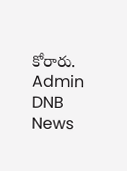కోరారు.
Admin
DNB News